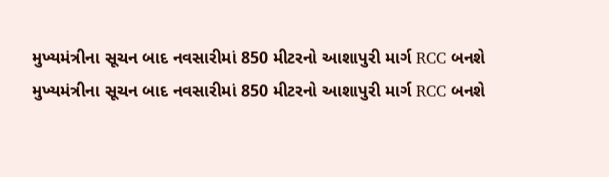મુખ્યમંત્રીના સૂચન બાદ નવસારીમાં 850 મીટરનો આશાપુરી માર્ગ RCC બનશે
મુખ્યમંત્રીના સૂચન બાદ નવસારીમાં 850 મીટરનો આશાપુરી માર્ગ RCC બનશે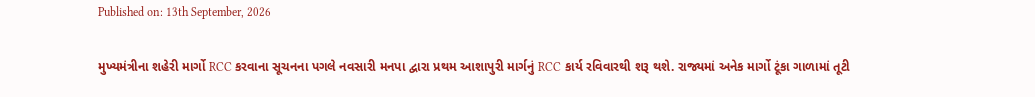Published on: 13th September, 2026

મુખ્યમંત્રીના શહેરી માર્ગો RCC કરવાના સૂચનના પગલે નવસારી મનપા દ્વારા પ્રથમ આશાપુરી માર્ગનું RCC કાર્ય રવિવારથી શરૂ થશે. રાજ્યમાં અનેક માર્ગો ટૂંકા ગાળામાં તૂટી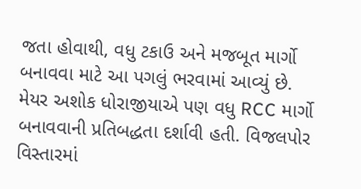જતા હોવાથી, વધુ ટકાઉ અને મજબૂત માર્ગો બનાવવા માટે આ પગલું ભરવામાં આવ્યું છે. મેયર અશોક ધોરાજીયાએ પણ વધુ RCC માર્ગો બનાવવાની પ્રતિબદ્ધતા દર્શાવી હતી. વિજલપોર વિસ્તારમાં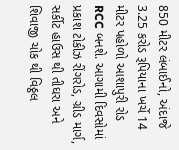850 મીટર લંબાઈનો, અંદાજે 3.25 કરોડ રૂપિયાના ખર્ચે 14 મીટર પહોળો આશાપુરી રોડ RCC બનશે. આગામી દિવસોમાં પ્રકાશ ટોકીઝ રીંગરોડ, ગ્રીડ માર્ગ, સર્કીટ હાઉસ થી તીઘરા અને શિવાજી ચોક થી વિઠ્ઠલ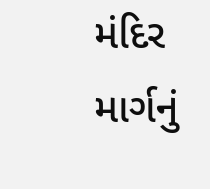મંદિર માર્ગનું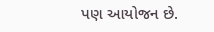પણ આયોજન છે.